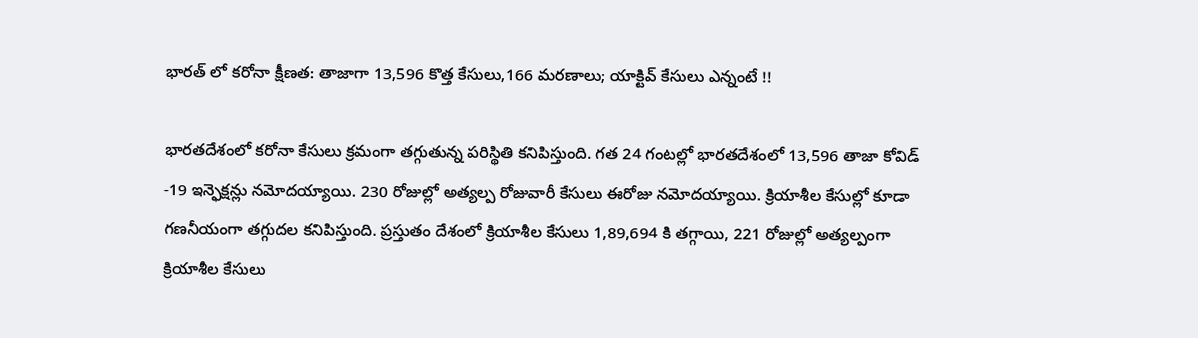భారత్ లో కరోనా క్షీణత: తాజాగా 13,596 కొత్త కేసులు,166 మరణాలు; యాక్టివ్ కేసులు ఎన్నంటే !!

భారతదేశంలో కరోనా కేసులు క్రమంగా తగ్గుతున్న పరిస్థితి కనిపిస్తుంది. గత 24 గంటల్లో భారతదేశంలో 13,596 తాజా కోవిడ్ -19 ఇన్ఫెక్షన్లు నమోదయ్యాయి. 230 రోజుల్లో అత్యల్ప రోజువారీ కేసులు ఈరోజు నమోదయ్యాయి. క్రియాశీల కేసుల్లో కూడా గణనీయంగా తగ్గుదల కనిపిస్తుంది. ప్రస్తుతం దేశంలో క్రియాశీల కేసులు 1,89,694 కి తగ్గాయి, 221 రోజుల్లో అత్యల్పంగా క్రియాశీల కేసులు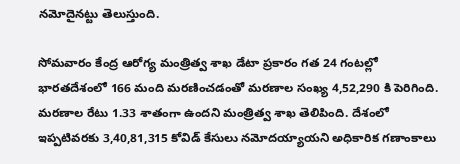నమోదైనట్టు తెలుస్తుంది.

సోమవారం కేంద్ర ఆరోగ్య మంత్రిత్వ శాఖ డేటా ప్రకారం గత 24 గంటల్లో భారతదేశంలో 166 మంది మరణించడంతో మరణాల సంఖ్య 4,52,290 కి పెరిగింది. మరణాల రేటు 1.33 శాతంగా ఉందని మంత్రిత్వ శాఖ తెలిపింది. దేశంలో ఇప్పటివరకు 3,40,81,315 కోవిడ్ కేసులు నమోదయ్యాయని అధికారిక గణాంకాలు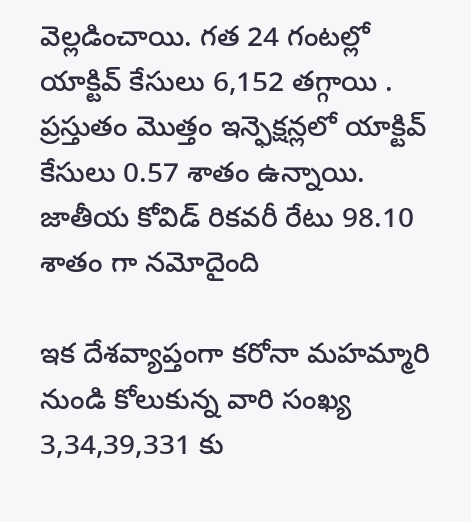వెల్లడించాయి. గత 24 గంటల్లో యాక్టివ్ కేసులు 6,152 తగ్గాయి . ప్రస్తుతం మొత్తం ఇన్ఫెక్షన్లలో యాక్టివ్ కేసులు 0.57 శాతం ఉన్నాయి. జాతీయ కోవిడ్ రికవరీ రేటు 98.10 శాతం గా నమోదైంది

ఇక దేశవ్యాప్తంగా కరోనా మహమ్మారి నుండి కోలుకున్న వారి సంఖ్య 3,34,39,331 కు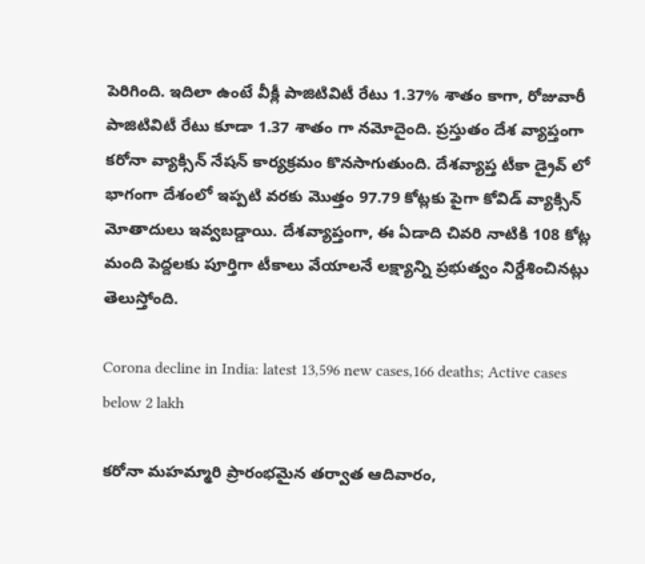పెరిగింది. ఇదిలా ఉంటే వీక్లీ పాజిటివిటీ రేటు 1.37% శాతం కాగా, రోజువారీ పాజిటివిటీ రేటు కూడా 1.37 శాతం గా నమోదైంది. ప్రస్తుతం దేశ వ్యాప్తంగా కరోనా వ్యాక్సిన్ నేషన్ కార్యక్రమం కొనసాగుతుంది. దేశవ్యాప్త టీకా డ్రైవ్ లో భాగంగా దేశంలో ఇప్పటి వరకు మొత్తం 97.79 కోట్లకు పైగా కోవిడ్ వ్యాక్సిన్ మోతాదులు ఇవ్వబడ్డాయి. దేశవ్యాప్తంగా, ఈ ఏడాది చివరి నాటికి 108 కోట్ల మంది పెద్దలకు పూర్తిగా టీకాలు వేయాలనే లక్ష్యాన్ని ప్రభుత్వం నిర్దేశించినట్లు తెలుస్తోంది.

Corona decline in India: latest 13,596 new cases,166 deaths; Active cases below 2 lakh

కరోనా మహమ్మారి ప్రారంభమైన తర్వాత ఆదివారం,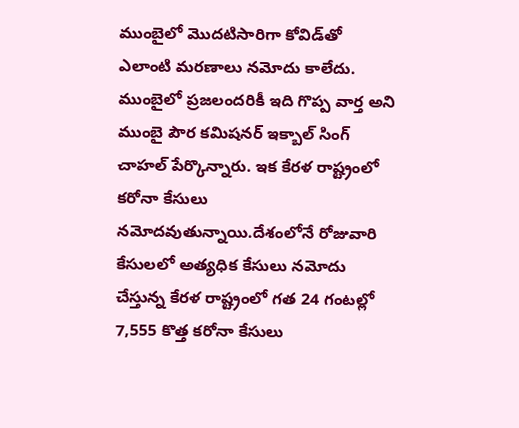ముంబైలో మొదటిసారిగా కోవిడ్‌తో ఎలాంటి మరణాలు నమోదు కాలేదు. ముంబైలో ప్రజలందరికీ ఇది గొప్ప వార్త అని ముంబై పౌర కమిషనర్ ఇక్బాల్ సింగ్ చాహల్ పేర్కొన్నారు. ఇక కేరళ రాష్ట్రంలో కరోనా కేసులు నమోదవుతున్నాయి.దేశంలోనే రోజువారి కేసులలో అత్యధిక కేసులు నమోదు చేస్తున్న కేరళ రాష్ట్రంలో గత 24 గంటల్లో 7,555 కొత్త కరోనా కేసులు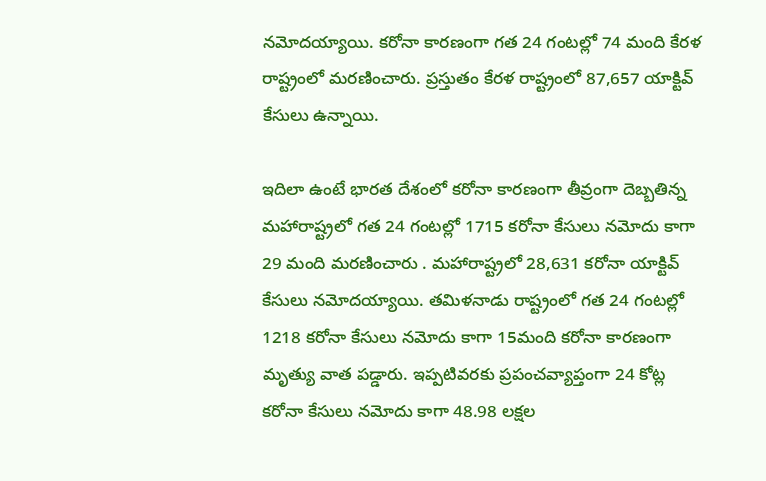నమోదయ్యాయి. కరోనా కారణంగా గత 24 గంటల్లో 74 మంది కేరళ రాష్ట్రంలో మరణించారు. ప్రస్తుతం కేరళ రాష్ట్రంలో 87,657 యాక్టివ్ కేసులు ఉన్నాయి.

ఇదిలా ఉంటే భారత దేశంలో కరోనా కారణంగా తీవ్రంగా దెబ్బతిన్న మహారాష్ట్రలో గత 24 గంటల్లో 1715 కరోనా కేసులు నమోదు కాగా 29 మంది మరణించారు . మహారాష్ట్రలో 28,631 కరోనా యాక్టివ్ కేసులు నమోదయ్యాయి. తమిళనాడు రాష్ట్రంలో గత 24 గంటల్లో 1218 కరోనా కేసులు నమోదు కాగా 15మంది కరోనా కారణంగా మృత్యు వాత పడ్డారు. ఇప్పటివరకు ప్రపంచవ్యాప్తంగా 24 కోట్ల కరోనా కేసులు నమోదు కాగా 48.98 లక్షల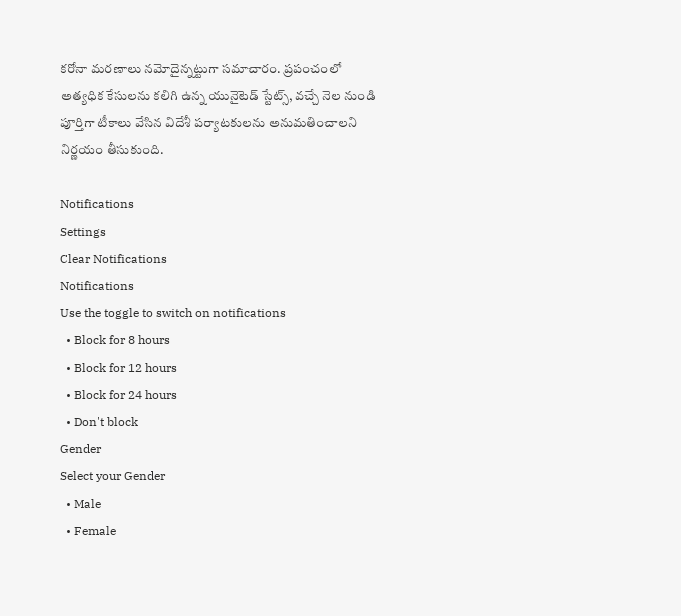కరోనా మరణాలు నమోదైన్నట్టుగా సమాచారం. ప్రపంచంలో అత్యధిక కేసులను కలిగి ఉన్న యునైటెడ్ స్టేట్స్, వచ్చే నెల నుండి పూర్తిగా టీకాలు వేసిన విదేశీ పర్యాటకులను అనుమతించాలని నిర్ణయం తీసుకుంది.

Notifications
Settings
Clear Notifications
Notifications
Use the toggle to switch on notifications
  • Block for 8 hours
  • Block for 12 hours
  • Block for 24 hours
  • Don't block
Gender
Select your Gender
  • Male
  • Female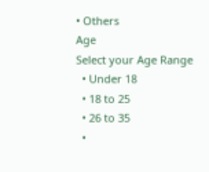• Others
Age
Select your Age Range
  • Under 18
  • 18 to 25
  • 26 to 35
  •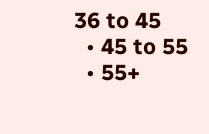36 to 45
  • 45 to 55
  • 55+